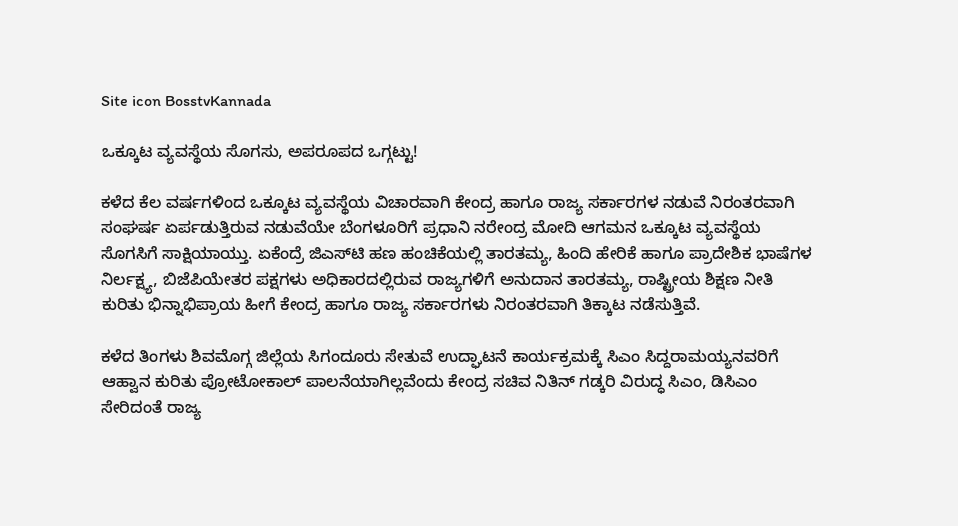Site icon BosstvKannada

ಒಕ್ಕೂಟ ವ್ಯವಸ್ಥೆಯ ಸೊಗಸು, ಅಪರೂಪದ ಒಗ್ಗಟ್ಟು!

ಕಳೆದ ಕೆಲ ವರ್ಷಗಳಿಂದ ಒಕ್ಕೂಟ ವ್ಯವಸ್ಥೆಯ ವಿಚಾರವಾಗಿ ಕೇಂದ್ರ ಹಾಗೂ ರಾಜ್ಯ ಸರ್ಕಾರಗಳ ನಡುವೆ ನಿರಂತರವಾಗಿ ಸಂಘರ್ಷ ಏರ್ಪಡುತ್ತಿರುವ ನಡುವೆಯೇ ಬೆಂಗಳೂರಿಗೆ ಪ್ರಧಾನಿ ನರೇಂದ್ರ ಮೋದಿ ಆಗಮನ ಒಕ್ಕೂಟ ವ್ಯವಸ್ಥೆಯ ಸೊಗಸಿಗೆ ಸಾಕ್ಷಿಯಾಯ್ತು. ಏಕೆಂದ್ರೆ ಜಿಎಸ್‌ಟಿ ಹಣ ಹಂಚಿಕೆಯಲ್ಲಿ ತಾರತಮ್ಯ, ಹಿಂದಿ ಹೇರಿಕೆ ಹಾಗೂ ಪ್ರಾದೇಶಿಕ ಭಾಷೆಗಳ ನಿರ್ಲಕ್ಷ್ಯ, ಬಿಜೆಪಿಯೇತರ ಪಕ್ಷಗಳು ಅಧಿಕಾರದಲ್ಲಿರುವ ರಾಜ್ಯಗಳಿಗೆ ಅನುದಾನ ತಾರತಮ್ಯ, ರಾಷ್ಟ್ರೀಯ ಶಿಕ್ಷಣ ನೀತಿ ಕುರಿತು ಭಿನ್ನಾಭಿಪ್ರಾಯ ಹೀಗೆ ಕೇಂದ್ರ ಹಾಗೂ ರಾಜ್ಯ ಸರ್ಕಾರಗಳು ನಿರಂತರವಾಗಿ ತಿಕ್ಕಾಟ ನಡೆಸುತ್ತಿವೆ.

ಕಳೆದ ತಿಂಗಳು ಶಿವಮೊಗ್ಗ ಜಿಲ್ಲೆಯ ಸಿಗಂದೂರು ಸೇತುವೆ ಉದ್ಘಾಟನೆ ಕಾರ್ಯಕ್ರಮಕ್ಕೆ ಸಿಎಂ ಸಿದ್ದರಾಮಯ್ಯನವರಿಗೆ ಆಹ್ವಾನ ಕುರಿತು ಪ್ರೋಟೋಕಾಲ್‌ ಪಾಲನೆಯಾಗಿಲ್ಲವೆಂದು ಕೇಂದ್ರ ಸಚಿವ ನಿತಿನ್‌ ಗಡ್ಕರಿ ವಿರುದ್ಧ ಸಿಎಂ, ಡಿಸಿಎಂ ಸೇರಿದಂತೆ ರಾಜ್ಯ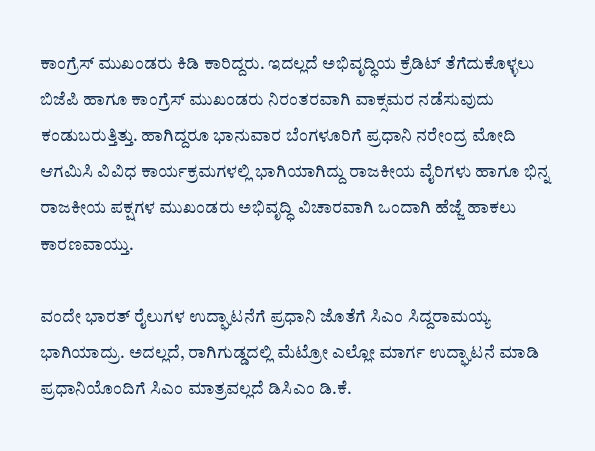ಕಾಂಗ್ರೆಸ್‌ ಮುಖಂಡರು ಕಿಡಿ ಕಾರಿದ್ದರು. ಇದಲ್ಲದೆ ಅಭಿವೃದ್ಧಿಯ ಕ್ರೆಡಿಟ್‌ ತೆಗೆದುಕೊಳ್ಳಲು ಬಿಜೆಪಿ ಹಾಗೂ ಕಾಂಗ್ರೆಸ್‌ ಮುಖಂಡರು ನಿರಂತರವಾಗಿ ವಾಕ್ಸಮರ ನಡೆಸುವುದು ಕಂಡುಬರುತ್ತಿತ್ತು. ಹಾಗಿದ್ದರೂ ಭಾನುವಾರ ಬೆಂಗಳೂರಿಗೆ ಪ್ರಧಾನಿ ನರೇಂದ್ರ ಮೋದಿ ಆಗಮಿಸಿ ವಿವಿಧ ಕಾರ್ಯಕ್ರಮಗಳಲ್ಲಿ ಭಾಗಿಯಾಗಿದ್ದು ರಾಜಕೀಯ ವೈರಿಗಳು ಹಾಗೂ ಭಿನ್ನ ರಾಜಕೀಯ ಪಕ್ಷಗಳ ಮುಖಂಡರು ಅಭಿವೃದ್ಧಿ ವಿಚಾರವಾಗಿ ಒಂದಾಗಿ ಹೆಜ್ಜೆ ಹಾಕಲು ಕಾರಣವಾಯ್ತು.

ವಂದೇ ಭಾರತ್‌ ರೈಲುಗಳ ಉದ್ಘಾಟನೆಗೆ ಪ್ರಧಾನಿ ಜೊತೆಗೆ ಸಿಎಂ ಸಿದ್ದರಾಮಯ್ಯ ಭಾಗಿಯಾದ್ರು. ಅದಲ್ಲದೆ, ರಾಗಿಗುಡ್ಡದಲ್ಲಿ ಮೆಟ್ರೋ ಎಲ್ಲೋ ಮಾರ್ಗ ಉದ್ಘಾಟನೆ ಮಾಡಿ ಪ್ರಧಾನಿಯೊಂದಿಗೆ ಸಿಎಂ ಮಾತ್ರವಲ್ಲದೆ ಡಿಸಿಎಂ ಡಿ.ಕೆ.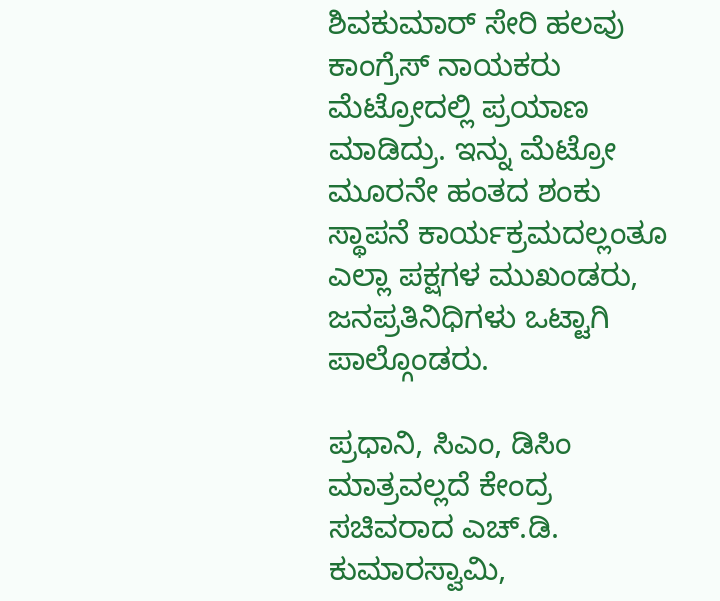ಶಿವಕುಮಾರ್‌ ಸೇರಿ ಹಲವು ಕಾಂಗ್ರೆಸ್‌ ನಾಯಕರು ಮೆಟ್ರೋದಲ್ಲಿ ಪ್ರಯಾಣ ಮಾಡಿದ್ರು. ಇನ್ನು ಮೆಟ್ರೋ ಮೂರನೇ ಹಂತದ ಶಂಕು ಸ್ಥಾಪನೆ ಕಾರ್ಯಕ್ರಮದಲ್ಲಂತೂ ಎಲ್ಲಾ ಪಕ್ಷಗಳ ಮುಖಂಡರು, ಜನಪ್ರತಿನಿಧಿಗಳು ಒಟ್ಟಾಗಿ ಪಾಲ್ಗೊಂಡರು.

ಪ್ರಧಾನಿ, ಸಿಎಂ, ಡಿಸಿಂ ಮಾತ್ರವಲ್ಲದೆ ಕೇಂದ್ರ ಸಚಿವರಾದ ಎಚ್‌.ಡಿ. ಕುಮಾರಸ್ವಾಮಿ,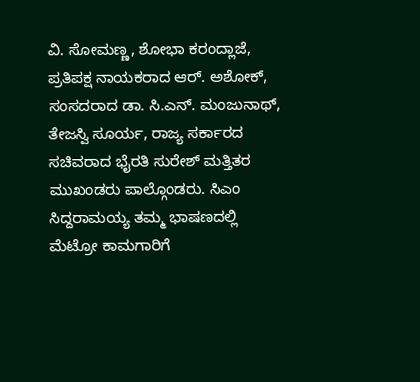ವಿ. ಸೋಮಣ್ಣ, ಶೋಭಾ ಕರಂದ್ಲಾಜೆ, ಪ್ರತಿಪಕ್ಷ ನಾಯಕರಾದ ಆರ್. ಅಶೋಕ್‌, ಸಂಸದರಾದ ಡಾ. ಸಿ.ಎನ್‌. ಮಂಜುನಾಥ್‌, ತೇಜಸ್ವಿ ಸೂರ್ಯ, ರಾಜ್ಯ ಸರ್ಕಾರದ ಸಚಿವರಾದ ಭೈರತಿ ಸುರೇಶ್‌ ಮತ್ತಿತರ ಮುಖಂಡರು ಪಾಲ್ಗೊಂಡರು. ಸಿಎಂ ಸಿದ್ದರಾಮಯ್ಯ ತಮ್ಮ ಭಾಷಣದಲ್ಲಿ ಮೆಟ್ರೋ ಕಾಮಗಾರಿಗೆ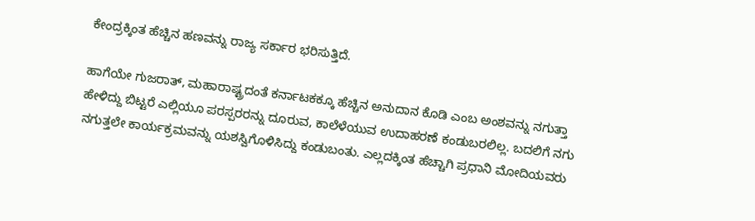ಕೇಂದ್ರಕ್ಕಿಂತ ಹೆಚ್ಚಿನ ಹಣವನ್ನು ರಾಜ್ಯ ಸರ್ಕಾರ ಭರಿಸುತ್ತಿದೆ.

ಹಾಗೆಯೇ ಗುಜರಾತ್‌, ಮಹಾರಾಷ್ಟ್ರದಂತೆ ಕರ್ನಾಟಕಕ್ಕೂ ಹೆಚ್ಚಿನ ಅನುದಾನ ಕೊಡಿ ಎಂಬ ಅಂಶವನ್ನು ನಗುತ್ತಾ ಹೇಳಿದ್ದು ಬಿಟ್ಟರೆ ಎಲ್ಲಿಯೂ ಪರಸ್ಪರರನ್ನು ದೂರುವ, ಕಾಲೆಳೆಯುವ ಉದಾಹರಣೆ ಕಂಡುಬರಲಿಲ್ಲ. ಬದಲಿಗೆ ನಗು ನಗುತ್ತಲೇ ಕಾರ್ಯಕ್ರಮವನ್ನು ಯಶಸ್ವಿಗೊಳಿಸಿದ್ದು ಕಂಡುಬಂತು. ಎಲ್ಲದಕ್ಕಿಂತ ಹೆಚ್ಚಾಗಿ ಪ್ರಧಾನಿ ಮೋದಿಯವರು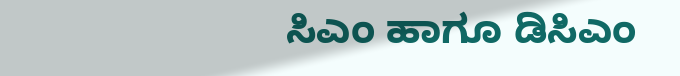ಸಿಎಂ ಹಾಗೂ ಡಿಸಿಎಂ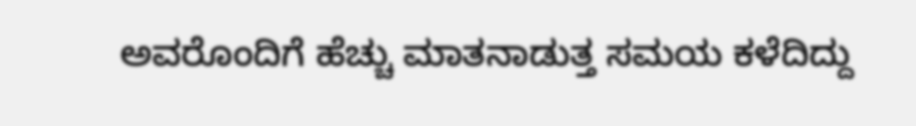ಅವರೊಂದಿಗೆ ಹೆಚ್ಚು ಮಾತನಾಡುತ್ತ ಸಮಯ ಕಳೆದಿದ್ದು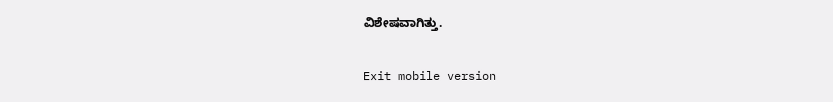ವಿಶೇಷವಾಗಿತ್ತು.

Exit mobile version